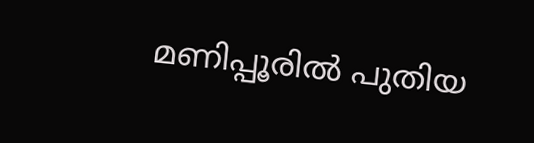മണിപ്പൂരില്‍ പുതിയ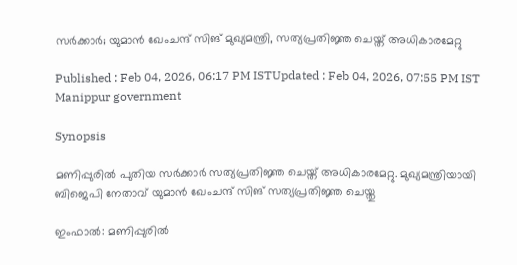സർക്കാർ; യുമാൻ ഖേംചന്ദ് സിങ് മുഖ്യമന്ത്രി, സത്യപ്രതിജ്ഞ ചെയ്ത് അധികാരമേറ്റു

Published : Feb 04, 2026, 06:17 PM ISTUpdated : Feb 04, 2026, 07:55 PM IST
Manippur government

Synopsis

മണിപ്പുരിൽ പുതിയ സർക്കാർ സത്യപ്രതിജ്ഞ ചെയ്ത് അധികാരമേറ്റു. മുഖ്യമന്ത്രിയായി ബിജെപി നേതാവ് യുമാൻ ഖേംചന്ദ് സിങ് സത്യപ്രതിജ്ഞ ചെയ്തു

ഇംഫാല്‍: മണിപ്പുരിൽ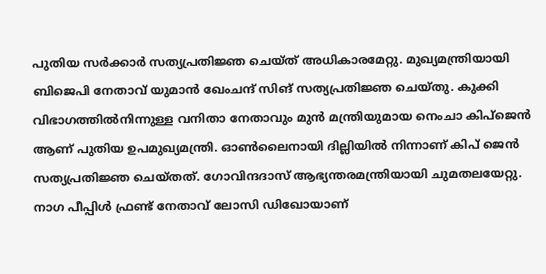പുതിയ സർക്കാർ സത്യപ്രതിജ്ഞ ചെയ്ത് അധികാരമേറ്റു. മുഖ്യമന്ത്രിയായി ബിജെപി നേതാവ് യുമാൻ ഖേംചന്ദ് സിങ് സത്യപ്രതിജ്ഞ ചെയ്തു. കുക്കി വിഭാഗത്തിൽനിന്നുള്ള വനിതാ നേതാവും മുൻ മന്ത്രിയുമായ നെംചാ കിപ്ജെൻ ആണ് പുതിയ ഉപമുഖ്യമന്ത്രി. ഓൺലൈനായി ദില്ലിയിൽ നിന്നാണ് കിപ് ജെൻ സത്യപ്രതിജ്ഞ ചെയ്തത്. ഗോവിന്ദദാസ് ആഭ്യന്തരമന്ത്രിയായി ചുമതലയേറ്റു. നാഗ പീപ്പിള്‍ ഫ്രണ്ട് നേതാവ് ലോസി ഡിഖോയാണ്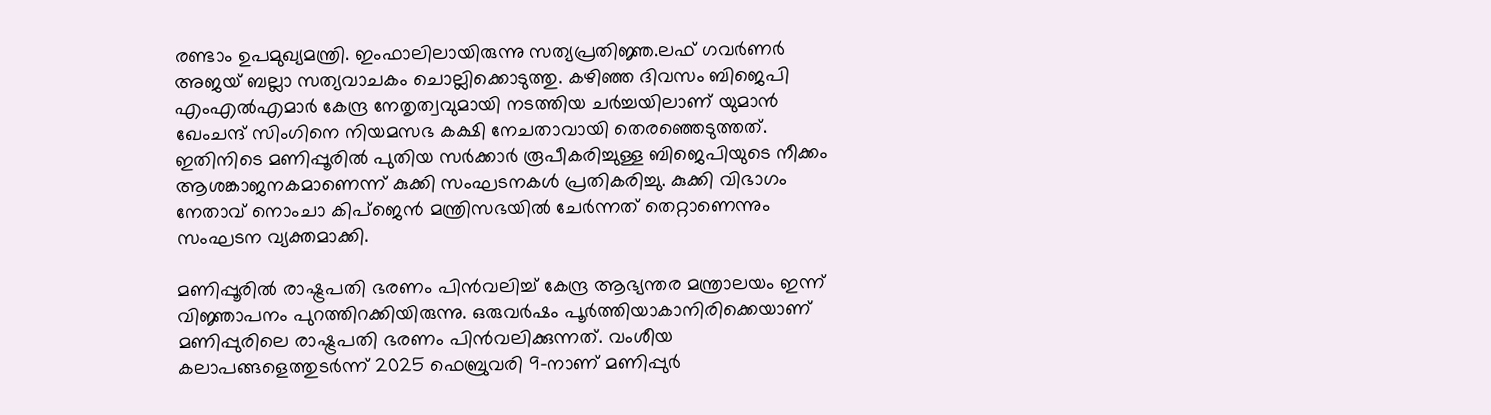രണ്ടാം ഉപമുഖ്യമന്ത്രി. ഇംഫാലിലായിരുന്നു സത്യപ്രതിജ്ഞ.ലഫ് ഗവർണർ അജയ് ബല്ലാ സത്യവാചകം ചൊല്ലിക്കൊടുത്തു. കഴിഞ്ഞ ദിവസം ബിജെപി എംഎല്‍എമാര്‍ കേന്ദ്ര നേതൃത്വവുമായി നടത്തിയ ചര്‍ച്ചയിലാണ് യുമാന്‍ ഖേംചന്ദ് സിംഗിനെ നിയമസഭ കക്ഷി നേചതാവായി തെരഞ്ഞെടുത്തത്. ഇതിനിടെ മണിപ്പൂരില്‍ പുതിയ സർക്കാർ രൂപീകരിച്ചുള്ള ബിജെപിയുടെ നീക്കം ആശങ്കാജനകമാണെന്ന് കുക്കി സംഘടനകൾ പ്രതികരിച്ചു. കുക്കി വിഭാഗം നേതാവ് നൊംചാ കിപ്‌ജെൻ മന്ത്രിസഭയില്‍ ചേര്‍ന്നത് തെറ്റാണെന്നും സംഘടന വ്യക്തമാക്കി.

മണിപ്പൂരിൽ രാഷ്ട്രപതി ഭരണം പിൻവലിച്ച് കേന്ദ്ര ആഭ്യന്തര മന്ത്രാലയം ഇന്ന്  വിജ്ഞാപനം പുറത്തിറക്കിയിരുന്നു. ഒരുവർഷം പൂർത്തിയാകാനിരിക്കെയാണ് മണിപ്പുരിലെ രാഷ്ട്രപതി ഭരണം പിൻവലിക്കുന്നത്. വംശീയ കലാപങ്ങളെത്തുടർന്ന് 2025 ഫെബ്രുവരി 9-നാണ് മണിപ്പുർ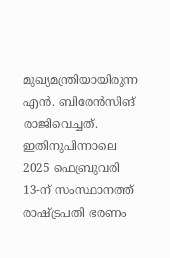മുഖ്യമന്ത്രിയായിരുന്ന എൻ. ബിരേൻസിങ് രാജിവെച്ചത്. ഇതിനുപിന്നാലെ 2025 ഫെബ്രുവരി 13-ന് സംസ്ഥാനത്ത് രാഷ്ട്രപതി ഭരണം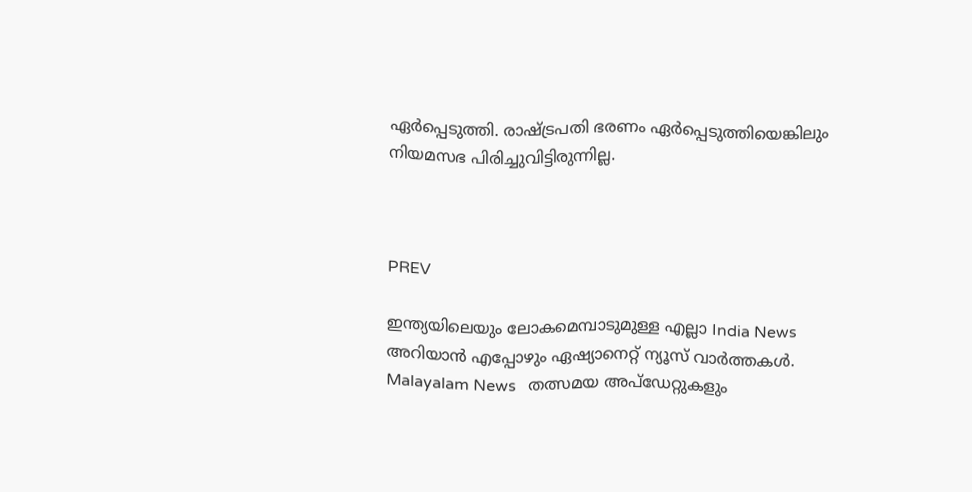ഏർപ്പെടുത്തി. രാഷ്ട്രപതി ഭരണം ഏർപ്പെടുത്തിയെങ്കിലും നിയമസഭ പിരിച്ചുവിട്ടിരുന്നില്ല.



PREV

ഇന്ത്യയിലെയും ലോകമെമ്പാടുമുള്ള എല്ലാ India News അറിയാൻ എപ്പോഴും ഏഷ്യാനെറ്റ് ന്യൂസ് വാർത്തകൾ. Malayalam News   തത്സമയ അപ്‌ഡേറ്റുകളും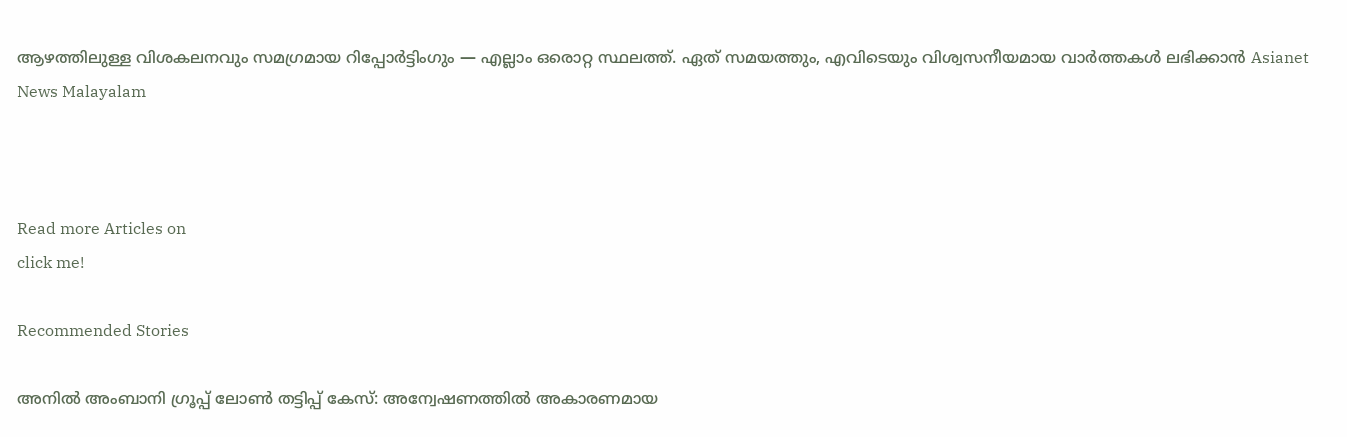ആഴത്തിലുള്ള വിശകലനവും സമഗ്രമായ റിപ്പോർട്ടിംഗും — എല്ലാം ഒരൊറ്റ സ്ഥലത്ത്. ഏത് സമയത്തും, എവിടെയും വിശ്വസനീയമായ വാർത്തകൾ ലഭിക്കാൻ Asianet News Malayalam



Read more Articles on
click me!

Recommended Stories

അനിൽ അംബാനി ഗ്രൂപ്പ് ലോൺ തട്ടിപ്പ് കേസ്: അന്വേഷണത്തിൽ അകാരണമായ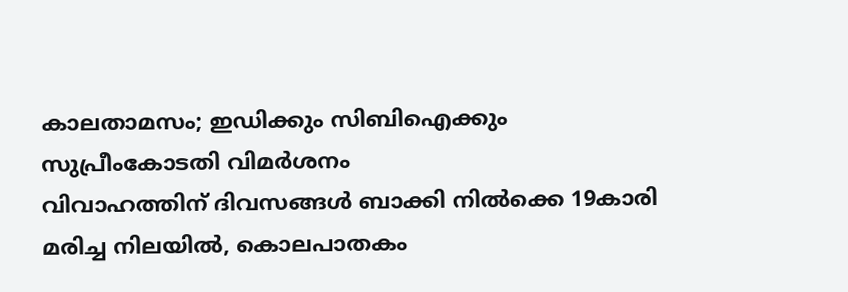കാലതാമസം; ഇഡിക്കും സിബിഐക്കും സുപ്രീംകോടതി വിമർശനം
വിവാഹത്തിന് ദിവസങ്ങൾ ബാക്കി നിൽക്കെ 19കാരി മരിച്ച നിലയിൽ, കൊലപാതകം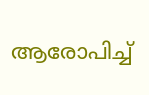ആരോപിച്ച്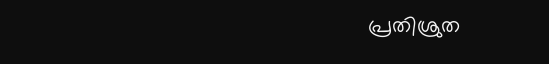പ്രതിശ്രുത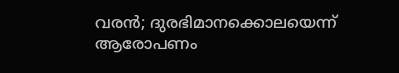വരൻ; ദുരഭിമാനക്കൊലയെന്ന് ആരോപണം